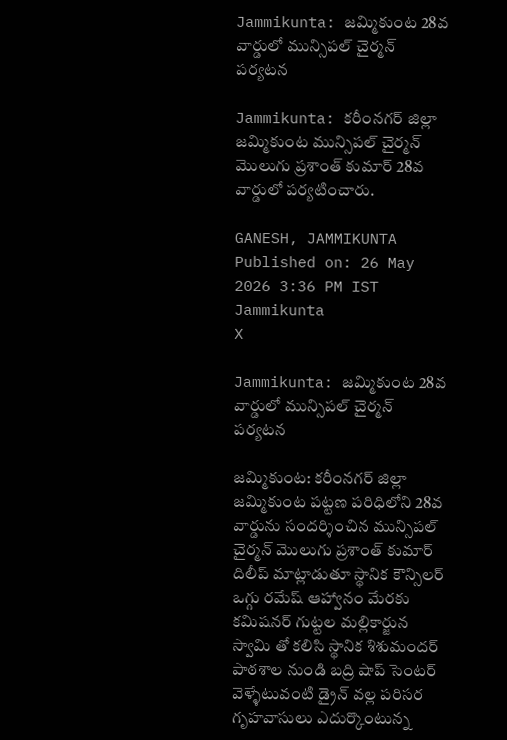Jammikunta: జమ్మికుంట 28వ వార్డులో మున్సిపల్ చైర్మన్ పర్యటన

Jammikunta: కరీంనగర్ జిల్లా జమ్మికుంట మున్సిపల్ చైర్మన్ మొలుగు ప్రశాంత్ కుమార్ 28వ వార్డులో పర్యటించారు.

GANESH, JAMMIKUNTA
Published on: 26 May 2026 3:36 PM IST
Jammikunta
X

Jammikunta: జమ్మికుంట 28వ వార్డులో మున్సిపల్ చైర్మన్ పర్యటన

జమ్మికుంట: కరీంనగర్ జిల్లా జమ్మికుంట పట్టణ పరిధిలోని 28వ వార్డును సందర్శించిన మున్సిపల్ చైర్మన్ మొలుగు ప్రశాంత్ కుమార్ దిలీప్ మాట్లాడుతూ స్థానిక కౌన్సిలర్ ఒగ్గు రమేష్ ఆహ్వానం మేరకు కమిషనర్ గుట్టల మల్లికార్జున స్వామి తో కలిసి స్థానిక శిశుమందర్ పాఠశాల నుండి బద్రి షాప్ సెంటర్ వెళ్ళేటువంటి డ్రైన్ వల్ల పరిసర గృహవాసులు ఎదుర్కొంటున్న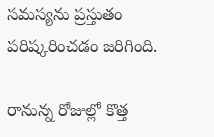సమస్యను ప్రస్తుతం పరిష్కరించడం జరిగింది.

రానున్న రోజుల్లో కొత్త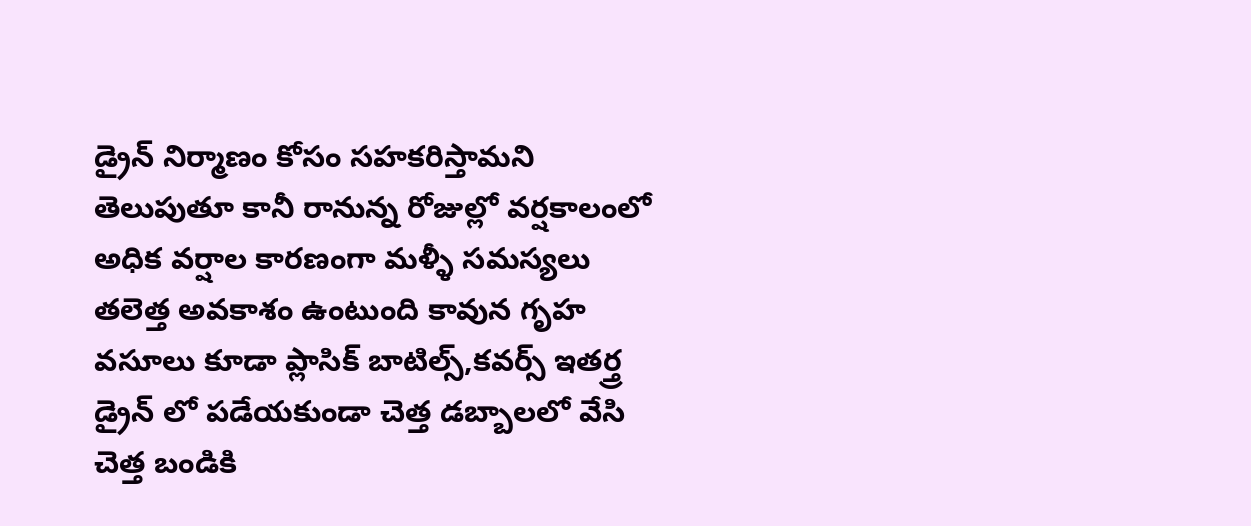డ్రైన్ నిర్మాణం కోసం సహకరిస్తామని తెలుపుతూ కానీ రానున్న రోజుల్లో వర్షకాలంలో అధిక వర్షాల కారణంగా మళ్ళీ సమస్యలు తలెత్త అవకాశం ఉంటుంది కావున గృహ వసూలు కూడా ప్లాసిక్ బాటిల్స్,కవర్స్ ఇతర్త్ర డ్రైన్ లో పడేయకుండా చెత్త డబ్బాలలో వేసి చెత్త బండికి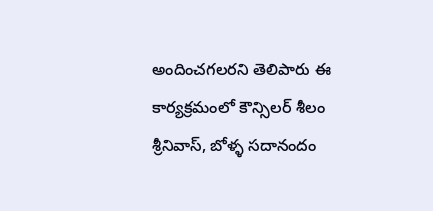అందించగలరని తెలిపారు ఈ కార్యక్రమంలో కౌన్సిలర్ శీలం శ్రీనివాస్, బోళ్ళ సదానందం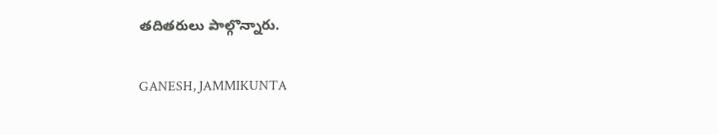తదితరులు పాల్గొన్నారు.

GANESH, JAMMIKUNTA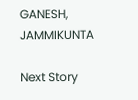GANESH, JAMMIKUNTA

Next Story